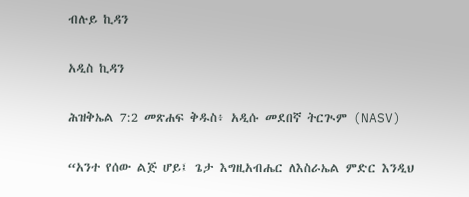ብሉይ ኪዳን

አዲስ ኪዳን

ሕዝቅኤል 7:2 መጽሐፍ ቅዱስ፥ አዲሱ መደበኛ ትርጒም (NASV)

“አንተ የሰው ልጅ ሆይ፤ ጌታ እግዚአብሔር ለእስራኤል ምድር እንዲህ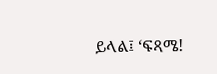ይላል፤ ‘ፍጻሜ!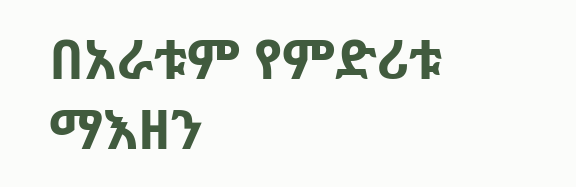በአራቱም የምድሪቱ ማእዘን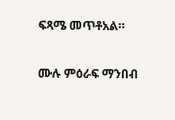ፍጻሜ መጥቶአል።

ሙሉ ምዕራፍ ማንበብ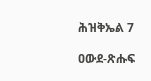ሕዝቅኤል 7

ዐውደ-ጽሑፍ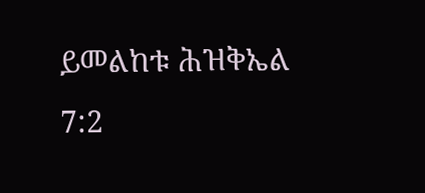ይመልከቱ ሕዝቅኤል 7:2